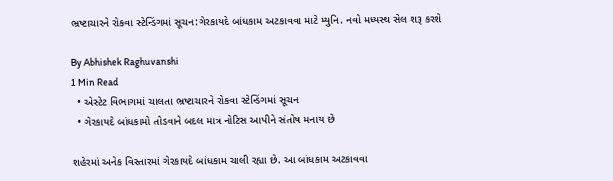ભ્રષ્ટાચારને રોકવા સ્ટેન્ડિંગમાં સૂચન:ગેરકાયદે બાંધકામ અટકાવવા માટે મ્યુનિ. નવો મધ્યસ્થ સેલ શરૂ કરશે

By Abhishek Raghuvanshi
1 Min Read
  • એસ્ટેટ વિભાગમાં ચાલતા ભ્રષ્ટાચારને રોકવા સ્ટેન્ડિંગમાં સૂચન
  • ગેરકાયદે બાંધકામો તોડવાને બદલ માત્ર નોટિસ આપીને સંતોષ મનાય છે

શહેરમાં અનેક વિસ્તારમાં ગેરકાયદે બાંધકામ ચાલી રહ્યા છે. આ બાંધકામ અટકાવવા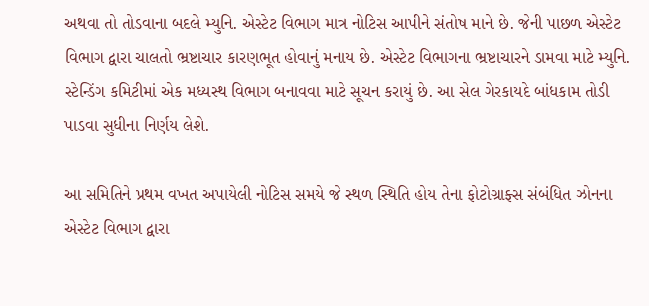અથવા તો તોડવાના બદલે મ્યુનિ. એસ્ટેટ વિભાગ માત્ર નોટિસ આપીને સંતોષ માને છે. જેની પાછળ એસ્ટેટ વિભાગ દ્વારા ચાલતો ભ્રષ્ટાચાર કારણભૂત હોવાનું મનાય છે. એસ્ટેટ વિભાગના ભ્રષ્ટાચારને ડામવા માટે મ્યુનિ. સ્ટેન્ડિંગ કમિટીમાં એક મધ્યસ્થ વિભાગ બનાવવા માટે સૂચન કરાયું છે. આ સેલ ગેરકાયદે બાંધકામ તોડી પાડવા સુધીના નિર્ણય લેશે.

આ સમિતિને પ્રથમ વખત અપાયેલી નોટિસ સમયે જે સ્થળ સ્થિતિ હોય તેના ફોટોગ્રાફ્સ સંબંધિત ઝોનના એસ્ટેટ વિભાગ દ્વારા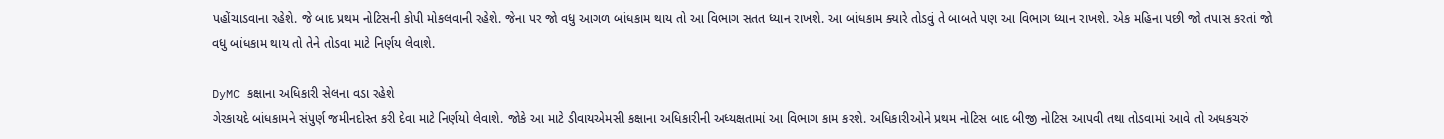પહોંચાડવાના રહેશે. જે બાદ પ્રથમ નોટિસની કોપી મોકલવાની રહેશે. જેના પર જો વધુ આગળ બાંધકામ થાય તો આ વિભાગ સતત ધ્યાન રાખશે. આ બાંધકામ ક્યારે તોડવું તે બાબતે પણ આ વિભાગ ધ્યાન રાખશે. એક મહિના પછી જો તપાસ કરતાં જો વધુ બાંધકામ થાય તો તેને તોડવા માટે નિર્ણય લેવાશે.

DyMC કક્ષાના અધિકારી સેલના વડા રહેશે
ગેરકાયદે બાંધકામને સંપુર્ણ જમીનદોસ્ત કરી દેવા માટે નિર્ણયો લેવાશે. જોકે આ માટે ડીવાયએમસી કક્ષાના અધિકારીની અધ્યક્ષતામાં આ વિભાગ કામ કરશે. અધિકારીઓને પ્રથમ નોટિસ બાદ બીજી નોટિસ આપવી તથા તોડવામાં આવે તો અધકચરું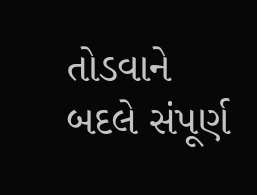તોડવાને બદલે સંપૂર્ણ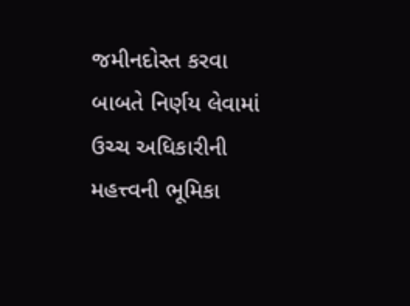જમીનદોસ્ત કરવા બાબતે નિર્ણય લેવામાં ઉચ્ચ અધિકારીની મહત્ત્વની ભૂમિકા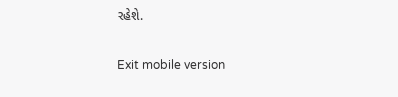રહેશે.

Exit mobile version